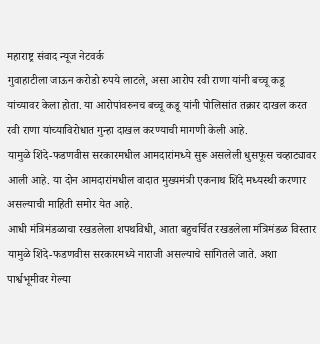महाराष्ट्र संवाद न्यूज नेटवर्क
गुवाहाटीला जाऊन करोडो रुपये लाटले, असा आरोप रवी राणा यांनी बच्चू कडू यांच्यावर केला होता. या आरोपांवरुनच बच्चू कडू यांनी पोलिसांत तक्रार दाखल करत रवी राणा यांच्याविरोधात गुन्हा दाखल करण्याची मागणी केली आहे.
यामुळे शिंदे-फडणवीस सरकारमधील आमदारांमध्ये सुरू असलेली धुसफूस चव्हाट्यावर आली आहे. या दोन आमदारांमधील वादात मुख्यमंत्री एकनाथ शिंदे मध्यस्थी करणार असल्याची माहिती समोर येत आहे.
आधी मंत्रिमंडळाचा रखडलेला शपथविधी, आता बहुचर्चित रखडलेला मंत्रिमंडळ विस्तार यामुळे शिंदे-फडणवीस सरकारमध्ये नाराजी असल्याचे सांगितले जाते. अशा पार्श्वभूमीवर गेल्या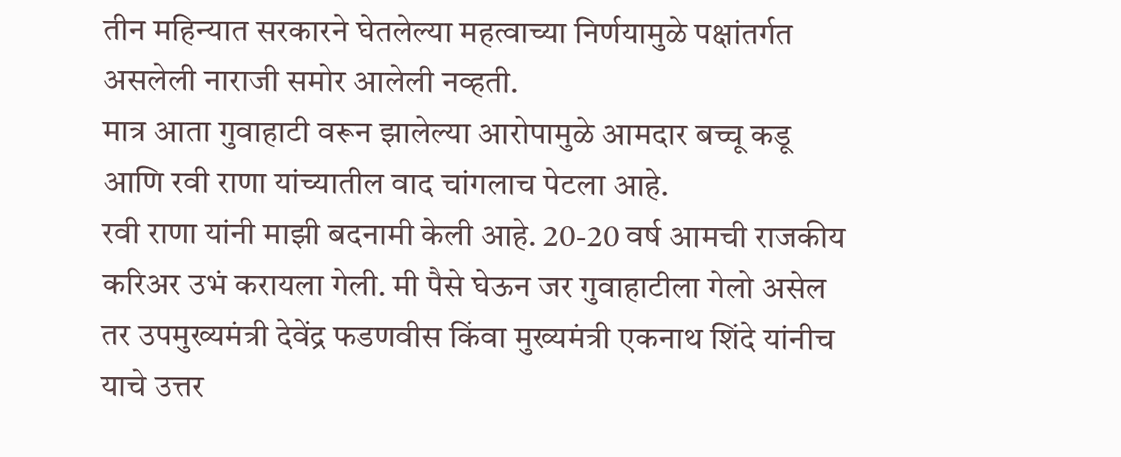तीन महिन्यात सरकारने घेतलेल्या महत्वाच्या निर्णयामुळे पक्षांतर्गत असलेली नाराजी समोर आलेली नव्हती.
मात्र आता गुवाहाटी वरून झालेल्या आरोपामुळे आमदार बच्चू कडू आणि रवी राणा यांच्यातील वाद चांगलाच पेटला आहे.
रवी राणा यांनी माझी बदनामी केली आहे. 20-20 वर्ष आमची राजकीय करिअर उभं करायला गेली. मी पैसे घेऊन जर गुवाहाटीला गेलो असेल तर उपमुख्यमंत्री देवेंद्र फडणवीस किंवा मुख्यमंत्री एकनाथ शिंदे यांनीच याचे उत्तर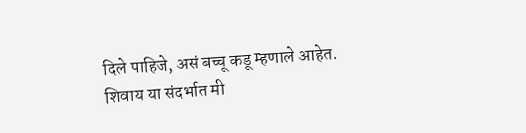दिले पाहिजे, असं बच्चू कडू म्हणाले आहेत.
शिवाय या संदर्भात मी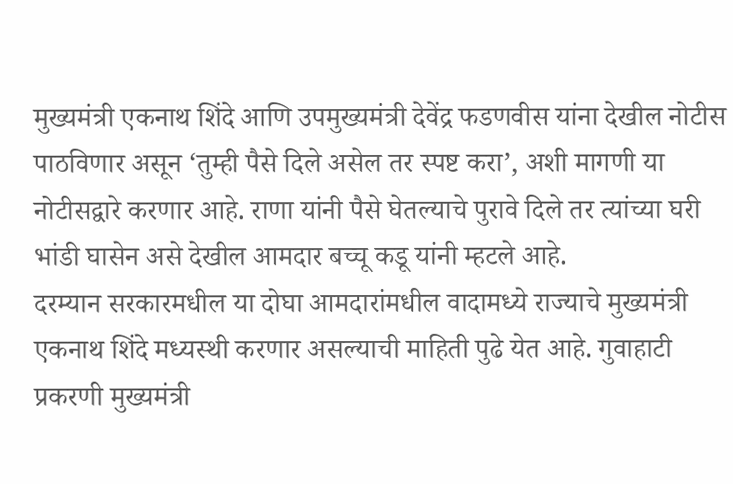मुख्यमंत्री एकनाथ शिंदे आणि उपमुख्यमंत्री देवेंद्र फडणवीस यांना देखील नोटीस पाठविणार असून ‘तुम्ही पैसे दिले असेल तर स्पष्ट करा’, अशी मागणी या नोटीसद्वारे करणार आहे. राणा यांनी पैसे घेतल्याचे पुरावे दिले तर त्यांच्या घरी भांडी घासेन असे देखील आमदार बच्चू कडू यांनी म्हटले आहे.
दरम्यान सरकारमधील या दोघा आमदारांमधील वादामध्ये राज्याचे मुख्यमंत्री एकनाथ शिंदे मध्यस्थी करणार असल्याची माहिती पुढे येत आहे. गुवाहाटी प्रकरणी मुख्यमंत्री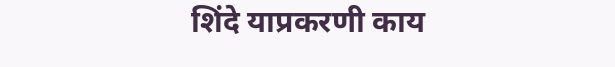शिंदे याप्रकरणी काय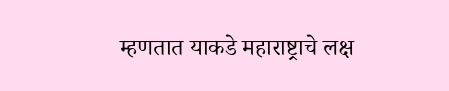म्हणतात याकडे महाराष्ट्राचे लक्ष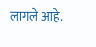लागले आहे.